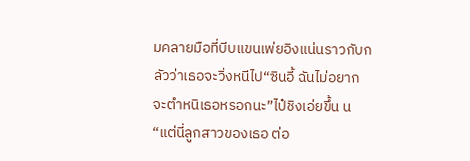มคลายมือที่บีบแขนเพ่ยอิงแน่นราวกับกลัวว่าเธอจะวิ่งหนีไป“ซินอี้ ฉันไม่อยากจะตำหนิเธอหรอกนะ”ไป๋ชิงเอ่ยขึ้น น “แต่นี่ลูกสาวของเธอ ต่อ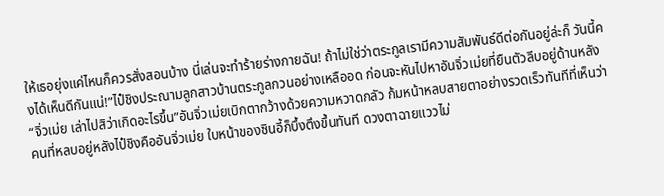ให้เธอยุ่งแค่ไหนก็ควรสั่งสอนบ้าง นี่เล่นจะทำร้ายร่างกายฉัน! ถ้าไม่ใช่ว่าตระกูลเรามีความสัมพันธ์ดีต่อกันอยู่ล่ะก็ วันนี้คงได้เห็นดีกันแน่!”ไป๋ชิงประณามลูกสาวบ้านตระกูลกวนอย่างเหลืออด ก่อนจะหันไปหาอันจิ่วเม่ยที่ยืนตัวลีบอยู่ด้านหลัง“จิ่วเม่ย เล่าไปสิว่าเกิดอะไรขึ้น”อันจิ่วเม่ยเบิกตากว้างด้วยความหวาดกลัว ก้มหน้าหลบสายตาอย่างรวดเร็วทันทีที่เห็นว่าคนที่หลบอยู่หลังไป๋ชิงคืออันจิ่วเม่ย ใบหน้าของซินอี้ก็บึ้งตึงขึ้นทันที ดวงตาฉายแววไม่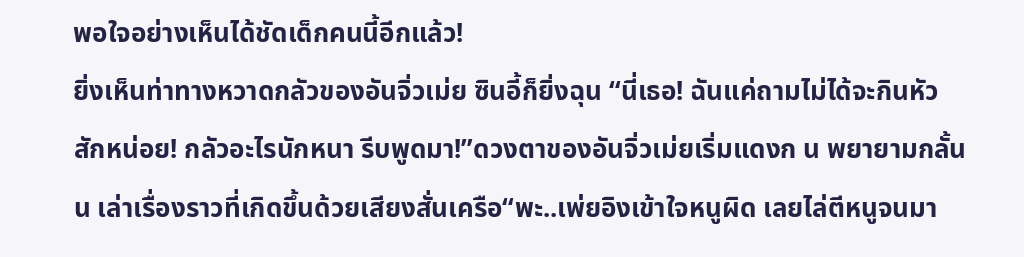พอใจอย่างเห็นได้ชัดเด็กคนนี้อีกแล้ว!
ยิ่งเห็นท่าทางหวาดกลัวของอันจิ่วเม่ย ซินอี้ก็ยิ่งฉุน “นี่เธอ! ฉันแค่ถามไม่ได้จะกินหัวสักหน่อย! กลัวอะไรนักหนา รีบพูดมา!”ดวงตาของอันจิ่วเม่ยเริ่มแดงก น พยายามกลั้นน เล่าเรื่องราวที่เกิดขึ้นด้วยเสียงสั่นเครือ“พะ..เพ่ยอิงเข้าใจหนูผิด เลยไล่ตีหนูจนมา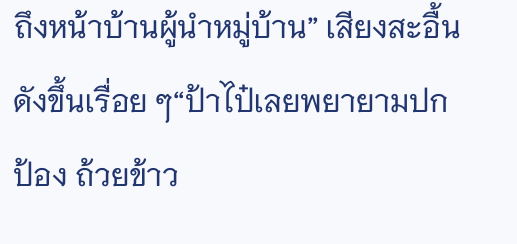ถึงหน้าบ้านผู้นำหมู่บ้าน” เสียงสะอื้นดังขึ้นเรื่อย ๆ“ป้าไป๋เลยพยายามปกป้อง ถ้วยข้าว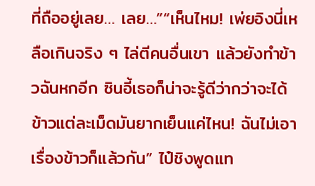ที่ถืออยู่เลย… เลย…”“เห็นไหม! เพ่ยอิงนี่เหลือเกินจริง ๆ ไล่ตีคนอื่นเขา แล้วยังทำข้าวฉันหกอีก ซินอี้เธอก็น่าจะรู้ดีว่ากว่าจะได้ข้าวแต่ละเม็ดมันยากเย็นแค่ไหน! ฉันไม่เอาเรื่องข้าวก็แล้วกัน” ไป๋ชิงพูดแท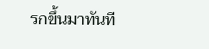รกขึ้นมาทันที